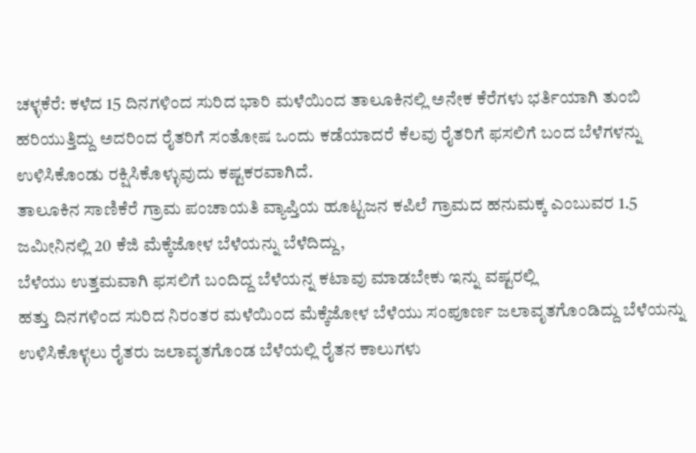ಚಳ್ಳಕೆರೆ: ಕಳೆದ 15 ದಿನಗಳಿಂದ ಸುರಿದ ಭಾರಿ ಮಳೆಯಿಂದ ತಾಲೂಕಿನಲ್ಲಿ ಅನೇಕ ಕೆರೆಗಳು ಭರ್ತಿಯಾಗಿ ತುಂಬಿ ಹರಿಯುತ್ತಿದ್ದು ಅದರಿಂದ ರೈತರಿಗೆ ಸಂತೋಷ ಒಂದು ಕಡೆಯಾದರೆ ಕೆಲವು ರೈತರಿಗೆ ಫಸಲಿಗೆ ಬಂದ ಬೆಳೆಗಳನ್ನು ಉಳಿಸಿಕೊಂಡು ರಕ್ಷಿಸಿಕೊಳ್ಳುವುದು ಕಷ್ಟಕರವಾಗಿದೆ.
ತಾಲೂಕಿನ ಸಾಣಿಕೆರೆ ಗ್ರಾಮ ಪಂಚಾಯತಿ ವ್ಯಾಪ್ತಿಯ ಹೂಟ್ಟಜನ ಕಪಿಲೆ ಗ್ರಾಮದ ಹನುಮಕ್ಕ ಎಂಬುವರ 1.5 ಜಮೀನಿನಲ್ಲಿ 20 ಕೆಜಿ ಮೆಕ್ಕೆಜೋಳ ಬೆಳೆಯನ್ನು ಬೆಳೆದಿದ್ದು,
ಬೆಳೆಯು ಉತ್ತಮವಾಗಿ ಫಸಲಿಗೆ ಬಂದಿದ್ದ ಬೆಳೆಯನ್ನ ಕಟಾವು ಮಾಡಬೇಕು ಇನ್ನು ವಷ್ಟರಲ್ಲಿ
ಹತ್ತು ದಿನಗಳಿಂದ ಸುರಿದ ನಿರಂತರ ಮಳೆಯಿಂದ ಮೆಕ್ಕೆಜೋಳ ಬೆಳೆಯು ಸಂಪೂರ್ಣ ಜಲಾವೃತಗೊಂಡಿದ್ದು ಬೆಳೆಯನ್ನು ಉಳಿಸಿಕೊಳ್ಳಲು ರೈತರು ಜಲಾವೃತಗೊಂಡ ಬೆಳೆಯಲ್ಲಿ ರೈತನ ಕಾಲುಗಳು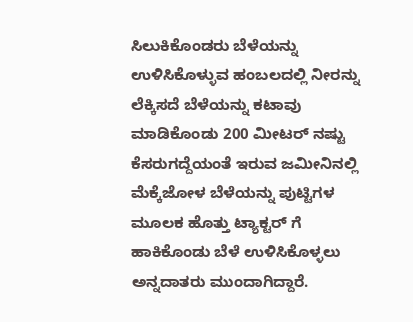ಸಿಲುಕಿಕೊಂಡರು ಬೆಳೆಯನ್ನು ಉಳಿಸಿಕೊಳ್ಳುವ ಹಂಬಲದಲ್ಲಿ ನೀರನ್ನು ಲೆಕ್ಕಿಸದೆ ಬೆಳೆಯನ್ನು ಕಟಾವು ಮಾಡಿಕೊಂಡು 200 ಮೀಟರ್ ನಷ್ಟು ಕೆಸರುಗದ್ದೆಯಂತೆ ಇರುವ ಜಮೀನಿನಲ್ಲಿ ಮೆಕ್ಕೆಜೋಳ ಬೆಳೆಯನ್ನು ಪುಟ್ಟಿಗಳ ಮೂಲಕ ಹೊತ್ತು ಟ್ಯಾಕ್ಟರ್ ಗೆ ಹಾಕಿಕೊಂಡು ಬೆಳೆ ಉಳಿಸಿಕೊಳ್ಳಲು ಅನ್ನದಾತರು ಮುಂದಾಗಿದ್ದಾರೆ.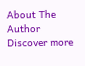About The Author
Discover more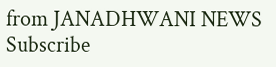from JANADHWANI NEWS
Subscribe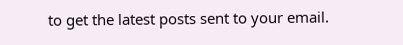to get the latest posts sent to your email.